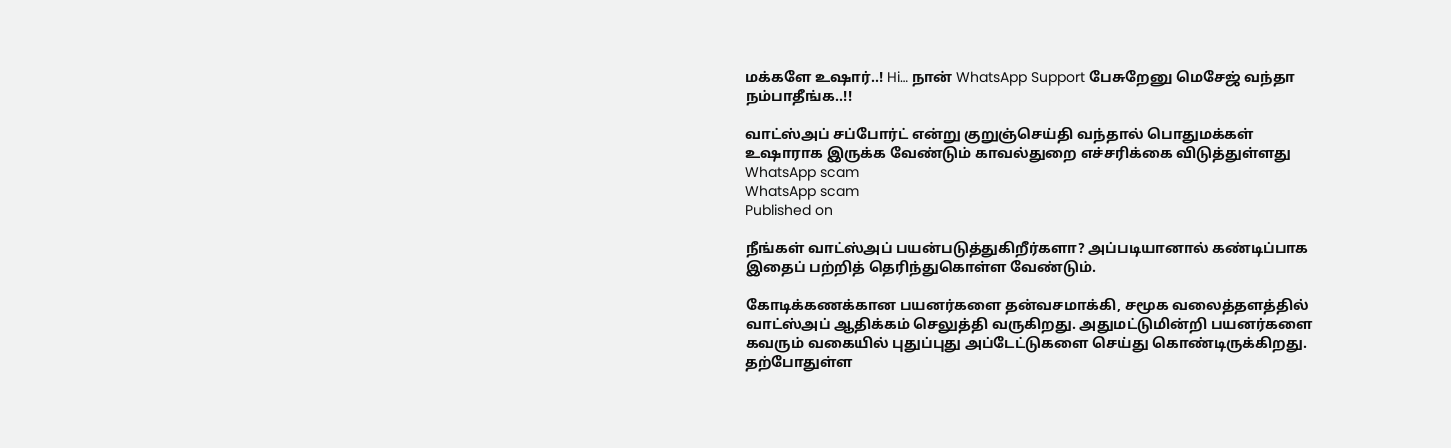மக்களே உஷார்..! Hi… நான் WhatsApp Support பேசுறேனு மெசேஜ் வந்தா நம்பாதீங்க..!!

வாட்ஸ்அப் சப்போர்ட் என்று குறுஞ்செய்தி வந்தால் பொதுமக்கள் உஷாராக இருக்க வேண்டும் காவல்துறை எச்சரிக்கை விடுத்துள்ளது
WhatsApp scam
WhatsApp scam
Published on

நீங்கள் வாட்ஸ்அப் பயன்படுத்துகிறீர்களா? அப்படியானால் கண்டிப்பாக இதைப் பற்றித் தெரிந்துகொள்ள வேண்டும்.

கோடிக்கணக்கான பயனர்களை தன்வசமாக்கி, சமூக வலைத்தளத்தில் வாட்ஸ்அப் ஆதிக்கம் செலுத்தி வருகிறது. அதுமட்டுமின்றி பயனர்களை கவரும் வகையில் புதுப்புது அப்டேட்டுகளை செய்து கொண்டிருக்கிறது. தற்போதுள்ள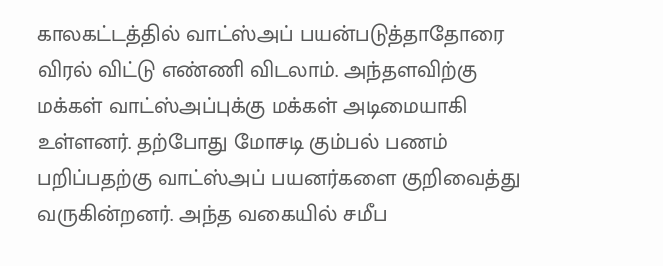காலகட்டத்தில் வாட்ஸ்அப் பயன்படுத்தாதோரை விரல் விட்டு எண்ணி விடலாம். அந்தளவிற்கு மக்கள் வாட்ஸ்அப்புக்கு மக்கள் அடிமையாகி உள்ளனர். தற்போது மோசடி கும்பல் பணம் பறிப்பதற்கு வாட்ஸ்அப் பயனர்களை குறிவைத்து வருகின்றனர். அந்த வகையில் சமீப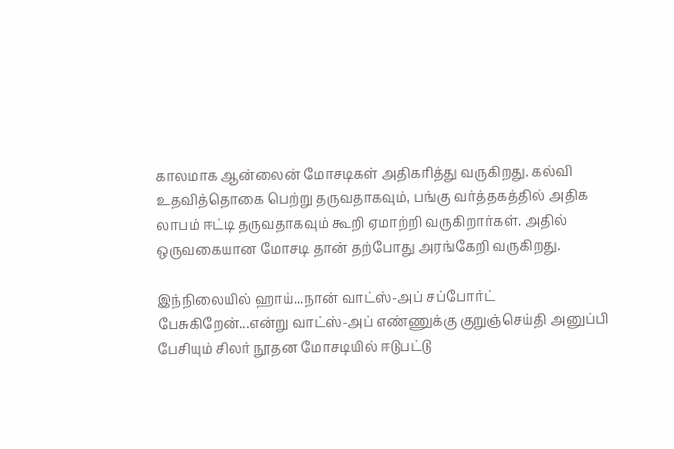காலமாக ஆன்லைன் மோசடிகள் அதிகரித்து வருகிறது. கல்வி உதவித்தொகை பெற்று தருவதாகவும், பங்கு வர்த்தகத்தில் அதிக லாபம் ஈட்டி தருவதாகவும் கூறி ஏமாற்றி வருகிறார்கள். அதில் ஒருவகையான மோசடி தான் தற்போது அரங்கேறி வருகிறது.

இந்நிலையில் ஹாய்...நான் வாட்ஸ்-அப் சப்போர்ட் பேசுகிறேன்...என்று வாட்ஸ்-அப் எண்ணுக்கு குறுஞ்செய்தி அனுப்பி பேசியும் சிலர் நூதன மோசடியில் ஈடுபட்டு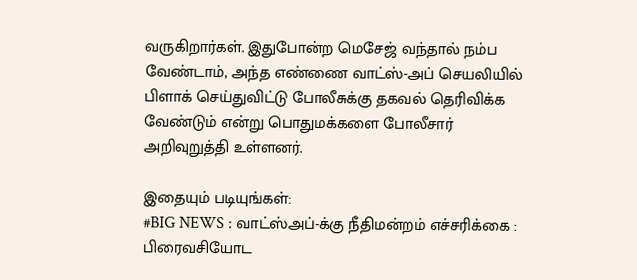வருகிறார்கள். இதுபோன்ற மெசேஜ் வந்தால் நம்ப வேண்டாம், அந்த எண்ணை வாட்ஸ்-அப் செயலியில் பிளாக் செய்துவிட்டு போலீசுக்கு தகவல் தெரிவிக்க வேண்டும் என்று பொதுமக்களை போலீசார் அறிவுறுத்தி உள்ளனர்.

இதையும் படியுங்கள்:
#BIG NEWS : வாட்ஸ்அப்-க்கு நீதிமன்றம் எச்சரிக்கை : பிரைவசியோட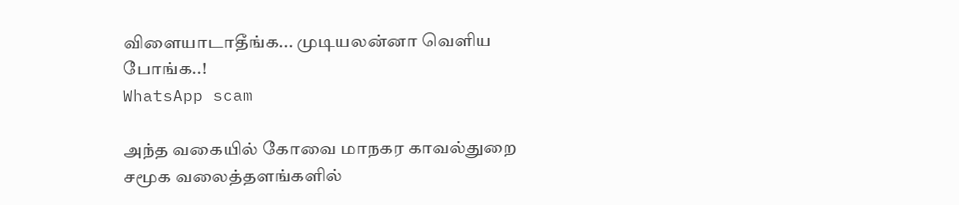விளையாடாதீங்க... முடியலன்னா வெளிய போங்க..!
WhatsApp scam

அந்த வகையில் கோவை மாநகர காவல்துறை சமூக வலைத்தளங்களில்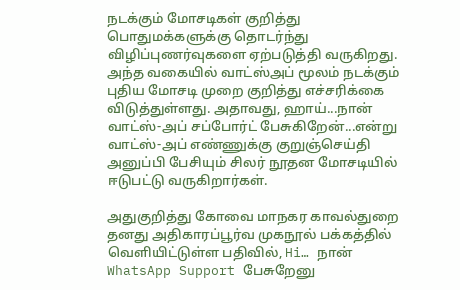நடக்கும் மோசடிகள் குறித்து பொதுமக்களுக்கு தொடர்ந்து விழிப்புணர்வுகளை ஏற்படுத்தி வருகிறது. அந்த வகையில் வாட்ஸ்அப் மூலம் நடக்கும் புதிய மோசடி முறை குறித்து எச்சரிக்கை விடுத்துள்ளது. அதாவது, ஹாய்...நான் வாட்ஸ்-அப் சப்போர்ட் பேசுகிறேன்...என்று வாட்ஸ்-அப் எண்ணுக்கு குறுஞ்செய்தி அனுப்பி பேசியும் சிலர் நூதன மோசடியில் ஈடுபட்டு வருகிறார்கள்.

அதுகுறித்து கோவை மாநகர காவல்துறை தனது அதிகாரப்பூர்வ முகநூல் பக்கத்தில் வெளியிட்டுள்ள பதிவில், Hi… நான் WhatsApp Support பேசுறேனு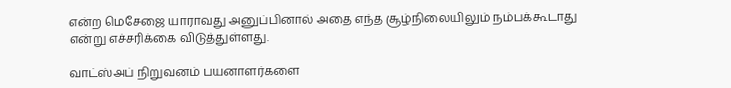என்ற மெசேஜை யாராவது அனுப்பினால் அதை எந்த சூழ்நிலையிலும் நம்பக்கூடாது என்று எச்சரிக்கை விடுத்துள்ளது.

வாட்ஸ்அப் நிறுவனம் பயனாளர்களை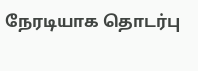நேரடியாக தொடர்பு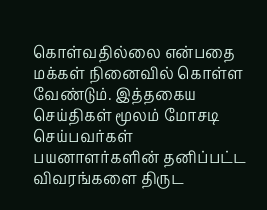கொள்வதில்லை என்பதை மக்கள் நினைவில் கொள்ள வேண்டும். இத்தகைய செய்திகள் மூலம் மோசடி செய்பவர்கள் பயனாளர்களின் தனிப்பட்ட விவரங்களை திருட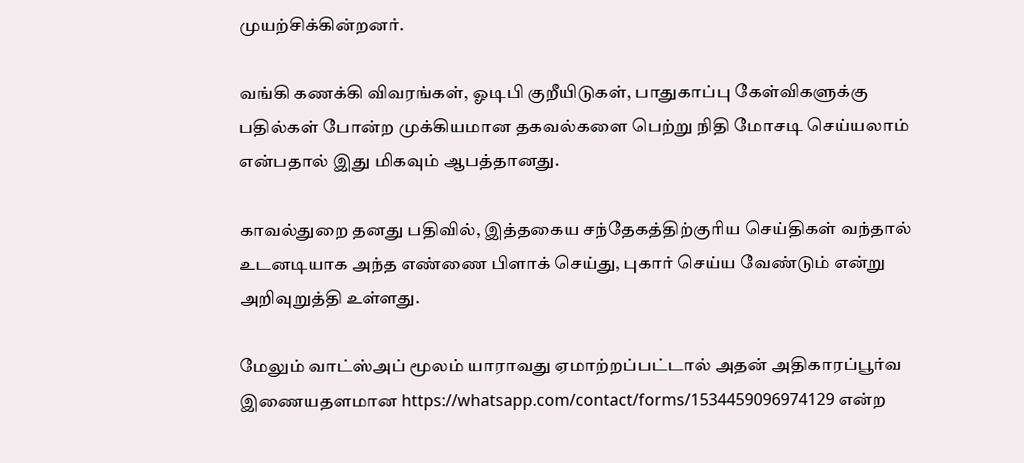முயற்சிக்கின்றனர்.

வங்கி கணக்கி விவரங்கள், ஓடிபி குறீயிடுகள், பாதுகாப்பு கேள்விகளுக்கு பதில்கள் போன்ற முக்கியமான தகவல்களை பெற்று நிதி மோசடி செய்யலாம் என்பதால் இது மிகவும் ஆபத்தானது.

காவல்துறை தனது பதிவில், இத்தகைய சந்தேகத்திற்குரிய செய்திகள் வந்தால் உடனடியாக அந்த எண்ணை பிளாக் செய்து, புகார் செய்ய வேண்டும் என்று அறிவுறுத்தி உள்ளது.

மேலும் வாட்ஸ்அப் மூலம் யாராவது ஏமாற்றப்பட்டால் அதன் அதிகாரப்பூர்வ இணையதளமான https://whatsapp.com/contact/forms/1534459096974129 என்ற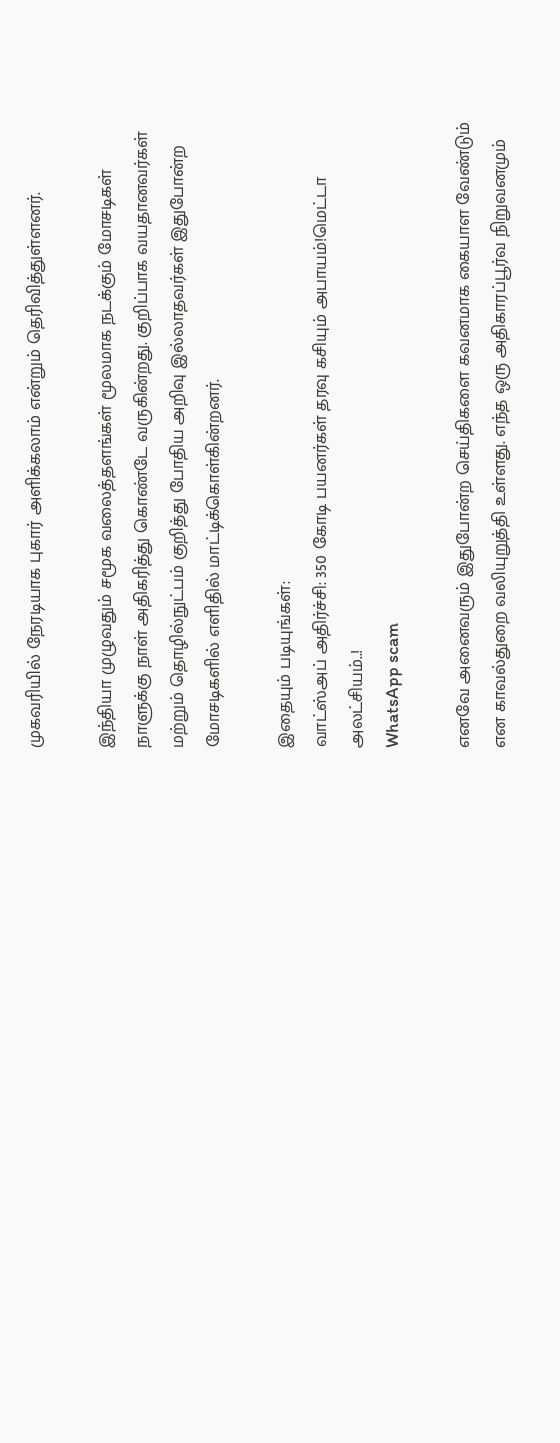முகவரியில் நேரடியாக புகார் அளிக்கலாம் என்றும் தெரிவித்துள்ளனர்.

இந்தியா முழுவதும் சமூக வலைத்தளங்கள் மூலமாக நடக்கும் மோசடிகள் நாளுக்கு நாள் அதிகரித்து கொண்டே வருகின்றது. குறிப்பாக வயதானவர்கள் மற்றும் தொழில்நுட்பம் குறித்து போதிய அறிவு இல்லாதவர்கள் இதுபோன்ற மோசடிகளில் எளிதில் மாட்டிக்கொள்கின்றனர்.

இதையும் படியுங்கள்:
வாட்ஸ்அப் அதிர்ச்சி: 350 கோடி பயனர்கள் தரவு கசியும் அபாயம்!மெட்டா அலட்சியம்..!
WhatsApp scam

எனவே அனைவரும் இதுபோன்ற செய்திகளை கவனமாக கையாள வேண்டும் என காவல்துறை வலியுறுத்தி உள்ளது. எந்த ஒரு அதிகாரப்பூர்வ நிறுவனமும்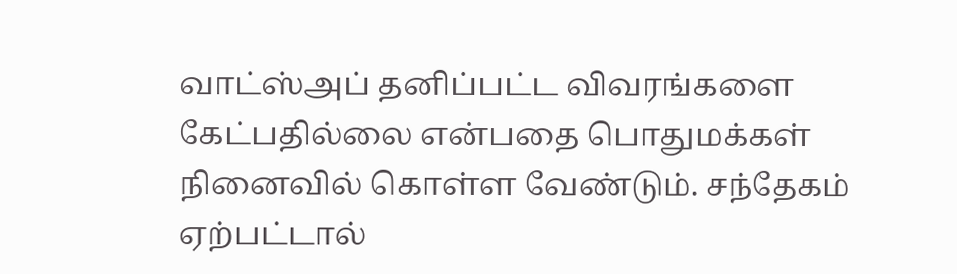வாட்ஸ்அப் தனிப்பட்ட விவரங்களை கேட்பதில்லை என்பதை பொதுமக்கள் நினைவில் கொள்ள வேண்டும். சந்தேகம் ஏற்பட்டால்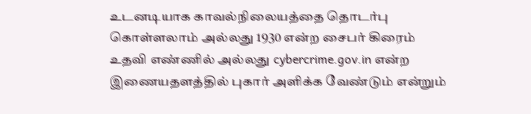உடனடியாக காவல்நிலையத்தை தொடர்பு கொள்ளலாம் அல்லது 1930 என்ற சைபர் கிரைம் உதவி எண்ணில் அல்லது cybercrime.gov.in என்ற இணையதளத்தில் புகார் அளிக்க வேண்டும் என்றும்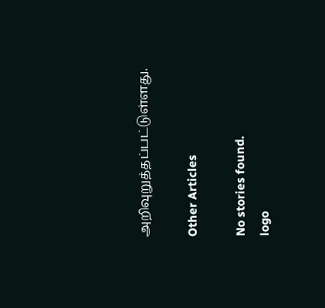அறிவுறுத்தப்பட்டுள்ளது.

Other Articles

No stories found.
logo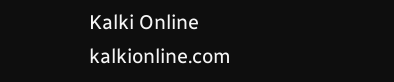Kalki Online
kalkionline.com